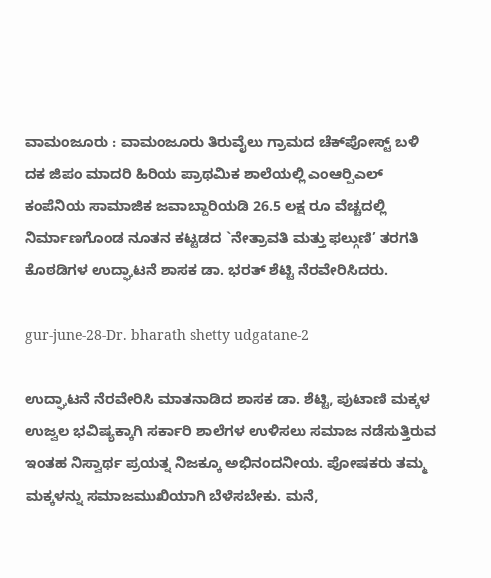ವಾಮಂಜೂರು : ವಾಮಂಜೂರು ತಿರುವೈಲು ಗ್ರಾಮದ ಚೆಕ್‍ಪೋಸ್ಟ್ ಬಳಿ ದಕ ಜಿಪಂ ಮಾದರಿ ಹಿರಿಯ ಪ್ರಾಥಮಿಕ ಶಾಲೆಯಲ್ಲಿ ಎಂಆರ್‍ಪಿಎಲ್ ಕಂಪೆನಿಯ ಸಾಮಾಜಿಕ ಜವಾಬ್ದಾರಿಯಡಿ 26.5 ಲಕ್ಷ ರೂ ವೆಚ್ಚದಲ್ಲಿ ನಿರ್ಮಾಣಗೊಂಡ ನೂತನ ಕಟ್ಟಡದ `ನೇತ್ರಾವತಿ ಮತ್ತು ಫಲ್ಗುಣಿ’ ತರಗತಿ ಕೊಠಡಿಗಳ ಉದ್ಘಾಟನೆ ಶಾಸಕ ಡಾ. ಭರತ್ ಶೆಟ್ಟಿ ನೆರವೇರಿಸಿದರು.

gur-june-28-Dr. bharath shetty udgatane-2

ಉದ್ಘಾಟನೆ ನೆರವೇರಿಸಿ ಮಾತನಾಡಿದ ಶಾಸಕ ಡಾ. ಶೆಟ್ಟಿ, ಪುಟಾಣಿ ಮಕ್ಕಳ ಉಜ್ವಲ ಭವಿಷ್ಯಕ್ಕಾಗಿ ಸರ್ಕಾರಿ ಶಾಲೆಗಳ ಉಳಿಸಲು ಸಮಾಜ ನಡೆಸುತ್ತಿರುವ ಇಂತಹ ನಿಸ್ವಾರ್ಥ ಪ್ರಯತ್ನ ನಿಜಕ್ಕೂ ಅಭಿನಂದನೀಯ. ಪೋಷಕರು ತಮ್ಮ ಮಕ್ಕಳನ್ನು ಸಮಾಜಮುಖಿಯಾಗಿ ಬೆಳೆಸಬೇಕು. ಮನೆ,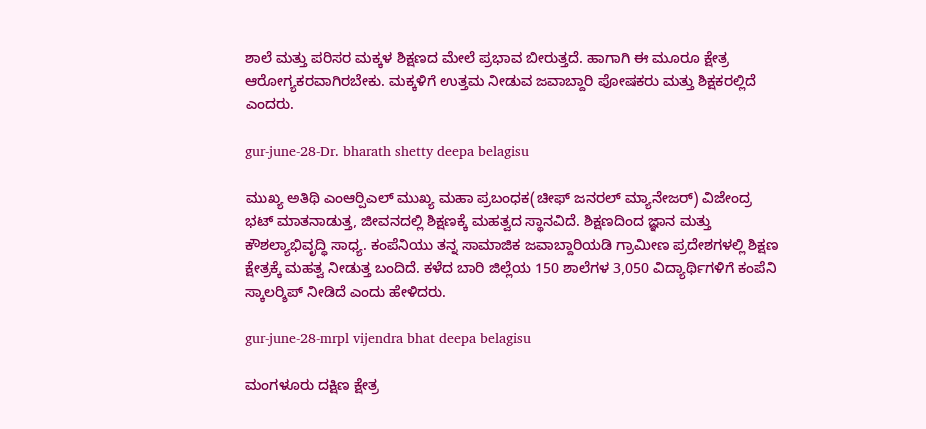ಶಾಲೆ ಮತ್ತು ಪರಿಸರ ಮಕ್ಕಳ ಶಿಕ್ಷಣದ ಮೇಲೆ ಪ್ರಭಾವ ಬೀರುತ್ತದೆ. ಹಾಗಾಗಿ ಈ ಮೂರೂ ಕ್ಷೇತ್ರ ಆರೋಗ್ಯಕರವಾಗಿರಬೇಕು. ಮಕ್ಕಳಿಗೆ ಉತ್ತಮ ನೀಡುವ ಜವಾಬ್ದಾರಿ ಪೋಷಕರು ಮತ್ತು ಶಿಕ್ಷಕರಲ್ಲಿದೆ ಎಂದರು.

gur-june-28-Dr. bharath shetty deepa belagisu

ಮುಖ್ಯ ಅತಿಥಿ ಎಂಆರ್‍ಪಿಎಲ್ ಮುಖ್ಯ ಮಹಾ ಪ್ರಬಂಧಕ(ಚೀಫ್ ಜನರಲ್ ಮ್ಯಾನೇಜರ್) ವಿಜೇಂದ್ರ ಭಟ್ ಮಾತನಾಡುತ್ತ, ಜೀವನದಲ್ಲಿ ಶಿಕ್ಷಣಕ್ಕೆ ಮಹತ್ವದ ಸ್ಥಾನವಿದೆ. ಶಿಕ್ಷಣದಿಂದ ಜ್ಞಾನ ಮತ್ತು ಕೌಶಲ್ಯಾಭಿವೃದ್ಧಿ ಸಾಧ್ಯ. ಕಂಪೆನಿಯು ತನ್ನ ಸಾಮಾಜಿಕ ಜವಾಬ್ದಾರಿಯಡಿ ಗ್ರಾಮೀಣ ಪ್ರದೇಶಗಳಲ್ಲಿ ಶಿಕ್ಷಣ ಕ್ಷೇತ್ರಕ್ಕೆ ಮಹತ್ವ ನೀಡುತ್ತ ಬಂದಿದೆ. ಕಳೆದ ಬಾರಿ ಜಿಲ್ಲೆಯ 150 ಶಾಲೆಗಳ 3,050 ವಿದ್ಯಾರ್ಥಿಗಳಿಗೆ ಕಂಪೆನಿ ಸ್ಕಾಲರ್‍ಶಿಪ್ ನೀಡಿದೆ ಎಂದು ಹೇಳಿದರು.

gur-june-28-mrpl vijendra bhat deepa belagisu

ಮಂಗಳೂರು ದಕ್ಷಿಣ ಕ್ಷೇತ್ರ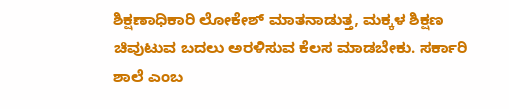ಶಿಕ್ಷಣಾಧಿಕಾರಿ ಲೋಕೇಶ್ ಮಾತನಾಡುತ್ತ, ಮಕ್ಕಳ ಶಿಕ್ಷಣ ಚಿವುಟುವ ಬದಲು ಅರಳಿಸುವ ಕೆಲಸ ಮಾಡಬೇಕು. ಸರ್ಕಾರಿ ಶಾಲೆ ಎಂಬ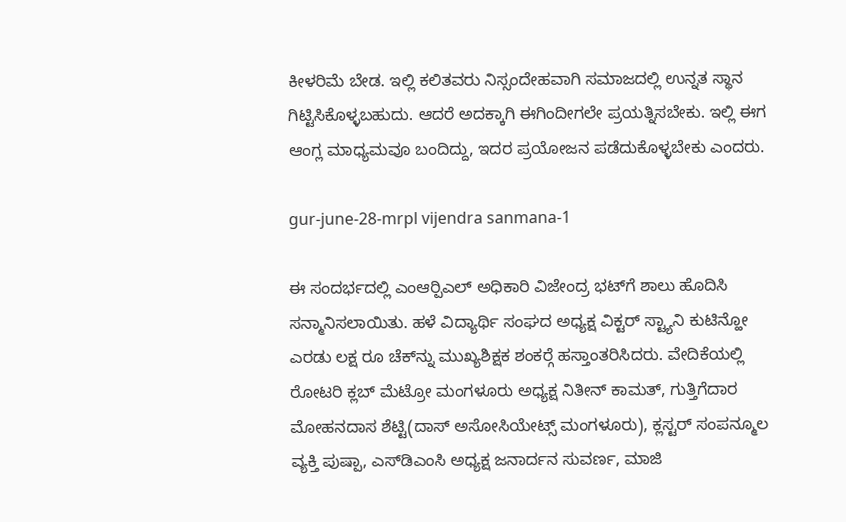ಕೀಳರಿಮೆ ಬೇಡ. ಇಲ್ಲಿ ಕಲಿತವರು ನಿಸ್ಸಂದೇಹವಾಗಿ ಸಮಾಜದಲ್ಲಿ ಉನ್ನತ ಸ್ಥಾನ ಗಿಟ್ಟಿಸಿಕೊಳ್ಳಬಹುದು. ಆದರೆ ಅದಕ್ಕಾಗಿ ಈಗಿಂದೀಗಲೇ ಪ್ರಯತ್ನಿಸಬೇಕು. ಇಲ್ಲಿ ಈಗ ಆಂಗ್ಲ ಮಾಧ್ಯಮವೂ ಬಂದಿದ್ದು, ಇದರ ಪ್ರಯೋಜನ ಪಡೆದುಕೊಳ್ಳಬೇಕು ಎಂದರು.

gur-june-28-mrpl vijendra sanmana-1

ಈ ಸಂದರ್ಭದಲ್ಲಿ ಎಂಆರ್‍ಪಿಎಲ್ ಅಧಿಕಾರಿ ವಿಜೇಂದ್ರ ಭಟ್‍ಗೆ ಶಾಲು ಹೊದಿಸಿ ಸನ್ಮಾನಿಸಲಾಯಿತು. ಹಳೆ ವಿದ್ಯಾರ್ಥಿ ಸಂಘದ ಅಧ್ಯಕ್ಷ ವಿಕ್ಟರ್ ಸ್ಟ್ಯಾನಿ ಕುಟಿನ್ಹೋ ಎರಡು ಲಕ್ಷ ರೂ ಚೆಕ್‍ನ್ನು ಮುಖ್ಯಶಿಕ್ಷಕ ಶಂಕರ್‍ಗೆ ಹಸ್ತಾಂತರಿಸಿದರು. ವೇದಿಕೆಯಲ್ಲಿ ರೋಟರಿ ಕ್ಲಬ್ ಮೆಟ್ರೋ ಮಂಗಳೂರು ಅಧ್ಯಕ್ಷ ನಿತೀನ್ ಕಾಮತ್, ಗುತ್ತಿಗೆದಾರ ಮೋಹನದಾಸ ಶೆಟ್ಟಿ(ದಾಸ್ ಅಸೋಸಿಯೇಟ್ಸ್ ಮಂಗಳೂರು), ಕ್ಲಸ್ಟರ್ ಸಂಪನ್ಮೂಲ ವ್ಯಕ್ತಿ ಪುಷ್ಪಾ, ಎಸ್‍ಡಿಎಂಸಿ ಅಧ್ಯಕ್ಷ ಜನಾರ್ದನ ಸುವರ್ಣ, ಮಾಜಿ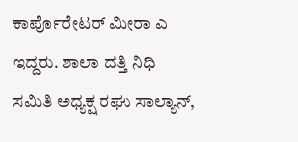ಕಾರ್ಪೊರೇಟರ್ ಮೀರಾ ಎ ಇದ್ದರು. ಶಾಲಾ ದತ್ತಿ ನಿಧಿ ಸಮಿತಿ ಅಧ್ಯಕ್ಷ ರಘು ಸಾಲ್ಯಾನ್,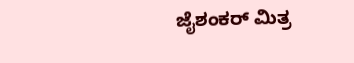ಜೈಶಂಕರ್ ಮಿತ್ರ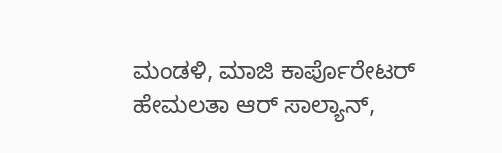ಮಂಡಳಿ, ಮಾಜಿ ಕಾರ್ಪೊರೇಟರ್ ಹೇಮಲತಾ ಆರ್ ಸಾಲ್ಯಾನ್,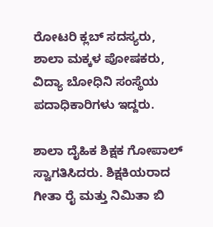ರೋಟರಿ ಕ್ಲಬ್ ಸದಸ್ಯರು, ಶಾಲಾ ಮಕ್ಕಳ ಪೋಷಕರು, ವಿದ್ಯಾ ಬೋಧಿನಿ ಸಂಸ್ಥೆಯ ಪದಾಧಿಕಾರಿಗಳು ಇದ್ದರು.

ಶಾಲಾ ದೈಹಿಕ ಶಿಕ್ಷಕ ಗೋಪಾಲ್ ಸ್ವಾಗತಿಸಿದರು. ಶಿಕ್ಷಕಿಯರಾದ ಗೀತಾ ರೈ ಮತ್ತು ನಿಮಿತಾ ಬಿ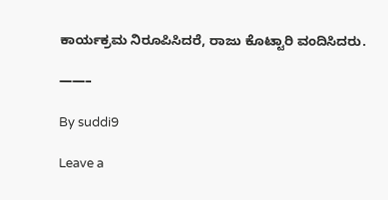ಕಾರ್ಯಕ್ರಮ ನಿರೂಪಿಸಿದರೆ, ರಾಜು ಕೊಟ್ಟಾರಿ ವಂದಿಸಿದರು.

——–

By suddi9

Leave a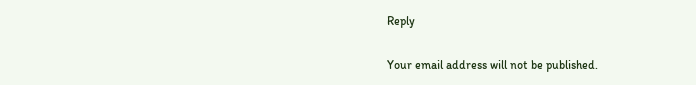Reply

Your email address will not be published.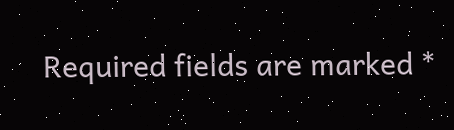Required fields are marked *